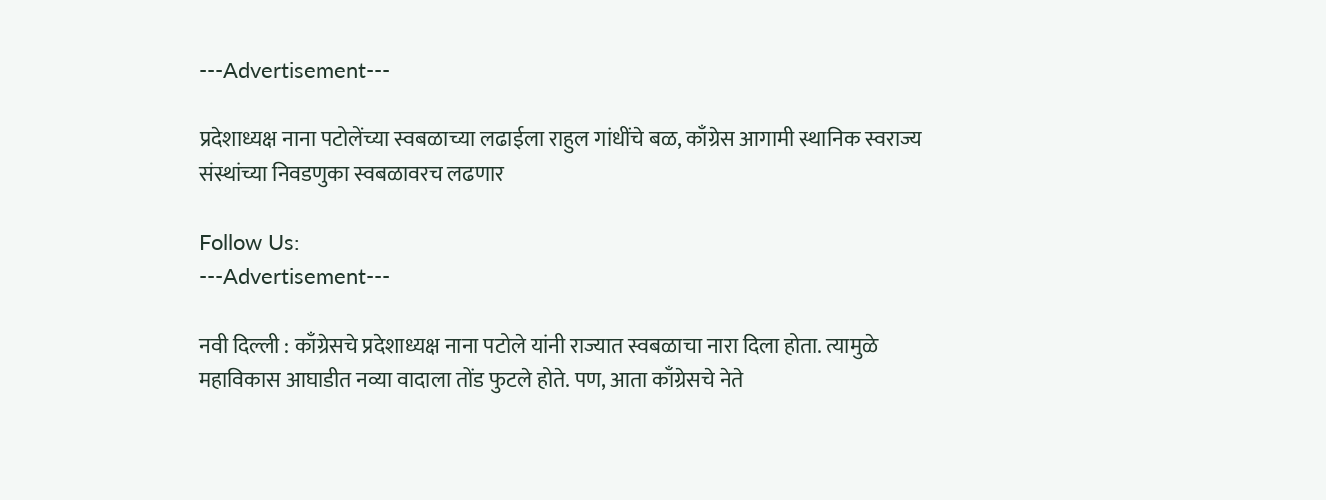---Advertisement---

प्रदेशाध्यक्ष नाना पटोलेंच्या स्वबळाच्या लढाईला राहुल गांधींचे बळ, काँग्रेस आगामी स्थानिक स्वराज्य संस्थांच्या निवडणुका स्वबळावरच लढणार

Follow Us:
---Advertisement---

नवी दिल्ली : काँग्रेसचे प्रदेशाध्यक्ष नाना पटोले यांनी राज्यात स्वबळाचा नारा दिला होता. त्यामुळे महाविकास आघाडीत नव्या वादाला तोंड फुटले होते. पण, आता काँग्रेसचे नेते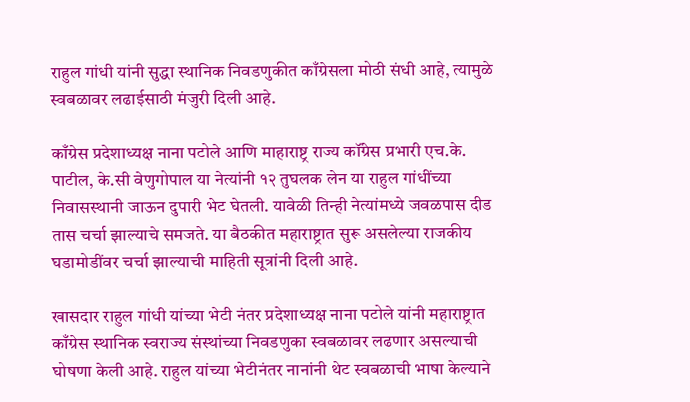राहुल गांधी यांनी सुद्धा स्थानिक निवडणुकीत काँग्रेसला मोठी संधी आहे, त्यामुळे स्वबळावर लढाईसाठी मंजुरी दिली आहे.

काँग्रेस प्रदेशाध्यक्ष नाना पटोले आणि माहाराष्ट्र राज्य कॉंग्रेस प्रभारी एच.के. पाटील, के.सी वेणुगोपाल या नेत्यांनी १२ तुघलक लेन या राहुल गांधींच्या निवासस्थानी जाऊन दुपारी भेट घेतली. यावेळी तिन्ही नेत्यांमध्ये जवळपास दीड तास चर्चा झाल्याचे समजते. या बैठकीत महाराष्ट्रात सुरू असलेल्या राजकीय घडामोडींवर चर्चा झाल्याची माहिती सूत्रांनी दिली आहे.

खासदार राहुल गांधी यांच्या भेटी नंतर प्रदेशाध्यक्ष नाना पटोले यांनी महाराष्ट्रात काँग्रेस स्थानिक स्वराज्य संस्थांच्या निवडणुका स्वबळावर लढणार असल्याची घोषणा केली आहे. राहुल यांच्या भेटीनंतर नानांनी थेट स्वबळाची भाषा केल्याने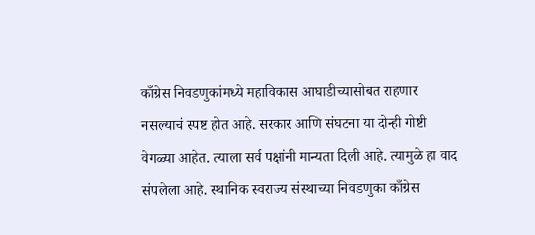काँग्रेस निवडणुकांमध्ये महाविकास आघाडीच्यासोबत राहणार नसल्याचं स्पष्ट होत आहे. सरकार आणि संघटना या दोन्ही गोष्टी वेगळ्या आहेत. त्याला सर्व पक्षांनी मान्यता दिली आहे. त्यामुळे हा वाद संपलेला आहे. स्थानिक स्वराज्य संस्थाच्या निवडणुका काँग्रेस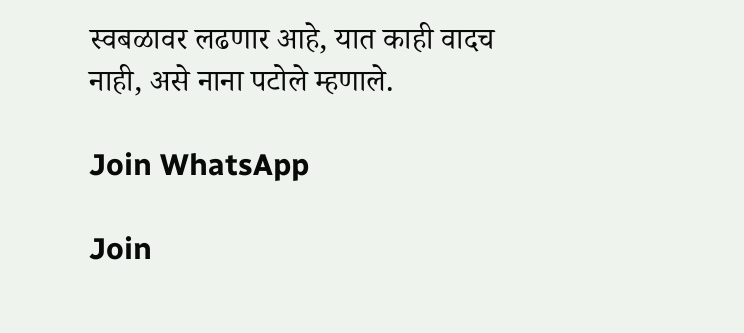स्वबळावर लढणार आहे, यात काही वादच नाही, असे नाना पटोले म्हणाले.

Join WhatsApp

Join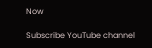Now

Subscribe YouTube channel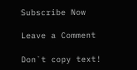Subscribe Now

Leave a Comment

Don`t copy text!